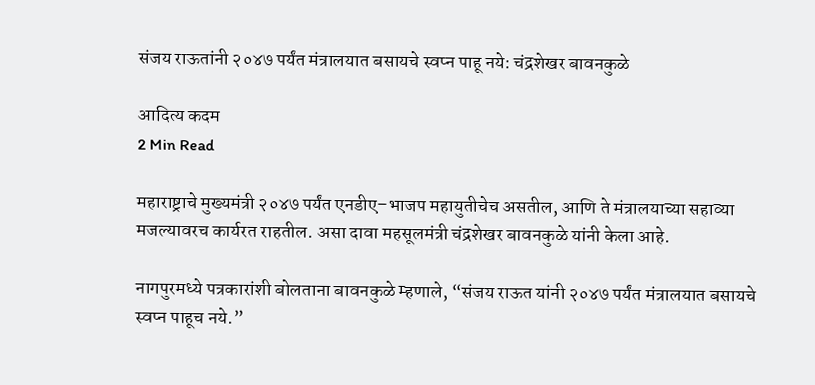संजय राऊतांनी २०४७ पर्यंत मंत्रालयात बसायचे स्वप्न पाहू नये: चंद्रशेखर बावनकुळे

आदित्य कदम
2 Min Read

महाराष्ट्राचे मुख्यमंत्री २०४७ पर्यंत एनडीए–भाजप महायुतीचेच असतील, आणि ते मंत्रालयाच्या सहाव्या मजल्यावरच कार्यरत राहतील. असा दावा महसूलमंत्री चंद्रशेखर बावनकुळे यांनी केला आहे.

नागपुरमध्ये पत्रकारांशी बोलताना बावनकुळे म्हणाले, “संजय राऊत यांनी २०४७ पर्यंत मंत्रालयात बसायचे स्वप्न पाहूच नये.”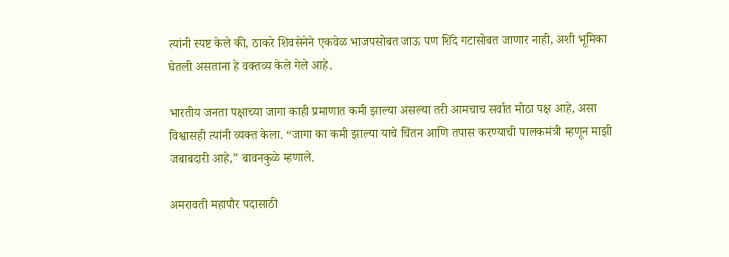त्यांनी स्पष्ट केले की, ठाकरे शिवसेनेने एकवेळ भाजपसोबत जाऊ पण शिंदे गटासोबत जाणार नाही, अशी भूमिका घेतली असताना हे वक्तव्य केले गेले आहे.

भारतीय जनता पक्षाच्या जागा काही प्रमाणात कमी झाल्या असल्या तरी आमचाच सर्वात मोठा पक्ष आहे, असा विश्वासही त्यांनी व्यक्त केला. “जागा का कमी झाल्या याचे चिंतन आणि तपास करण्याची पालकमंत्री म्हणून माझी जबाबदारी आहे,” बावनकुळे म्हणाले.

अमरावती महापौर पदासाठी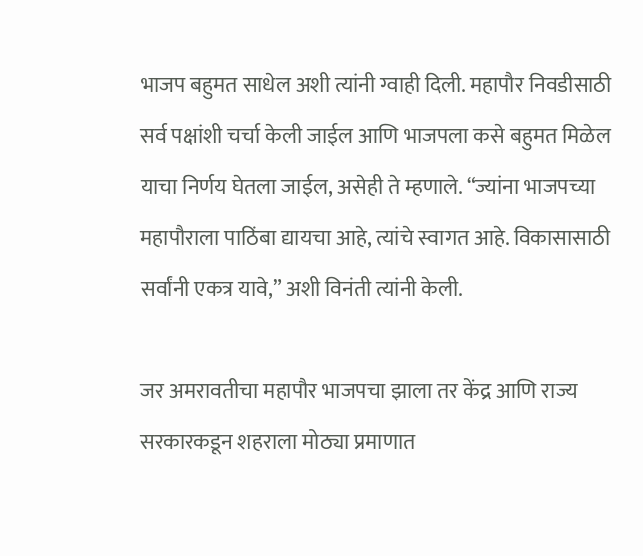भाजप बहुमत साधेल अशी त्यांनी ग्वाही दिली. महापौर निवडीसाठी सर्व पक्षांशी चर्चा केली जाईल आणि भाजपला कसे बहुमत मिळेल याचा निर्णय घेतला जाईल, असेही ते म्हणाले. “ज्यांना भाजपच्या महापौराला पाठिंबा द्यायचा आहे, त्यांचे स्वागत आहे. विकासासाठी सर्वांनी एकत्र यावे,” अशी विनंती त्यांनी केली.

जर अमरावतीचा महापौर भाजपचा झाला तर केंद्र आणि राज्य सरकारकडून शहराला मोठ्या प्रमाणात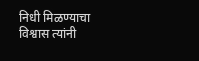निधी मिळण्याचा विश्वास त्यांनी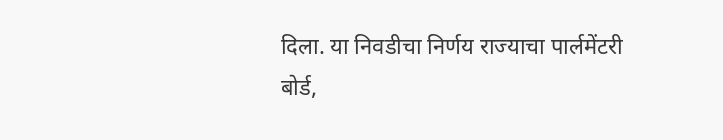दिला. या निवडीचा निर्णय राज्याचा पार्लमेंटरी बोर्ड,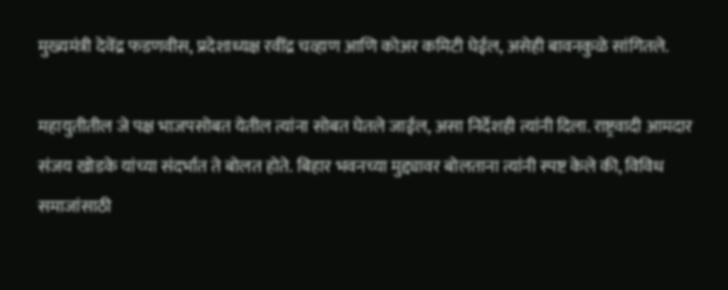मुख्यमंत्री देवेंद्र फडणवीस, प्रदेशाध्यक्ष रवींद्र चव्हाण आणि कोअर कमिटी घेईल, असेही बावनकुळे सांगितले.

महायुतीतील जे पक्ष भाजपसोबत येतील त्यांना सोबत घेतले जाईल, असा निर्देशही त्यांनी दिला. राष्ट्रवादी आमदार संजय खोडके यांच्या संदर्भात ते बोलत होते. बिहार भवनच्या मुद्द्यावर बोलताना त्यांनी स्पष्ट केले की, विविध समाजांसाठी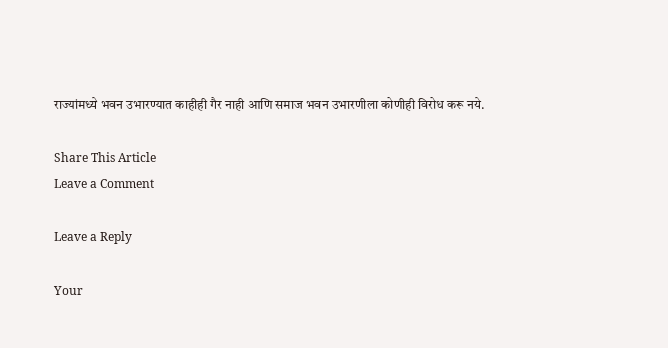राज्यांमध्ये भवन उभारण्यात काहीही गैर नाही आणि समाज भवन उभारणीला कोणीही विरोध करू नये.

Share This Article
Leave a Comment

Leave a Reply

Your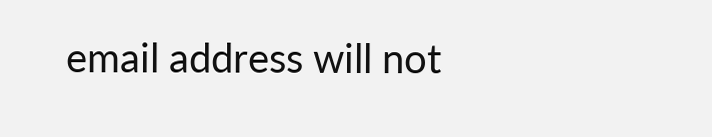email address will not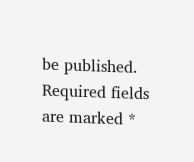be published. Required fields are marked *